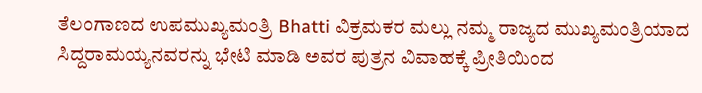ತೆಲಂಗಾಣದ ಉಪಮುಖ್ಯಮಂತ್ರಿ Bhatti ವಿಕ್ರಮಕರ ಮಲ್ಲು ನಮ್ಮ ರಾಜ್ಯದ ಮುಖ್ಯಮಂತ್ರಿಯಾದ ಸಿದ್ದರಾಮಯ್ಯನವರನ್ನು ಭೇಟಿ ಮಾಡಿ ಅವರ ಪುತ್ರನ ವಿವಾಹಕ್ಕೆ ಪ್ರೀತಿಯಿಂದ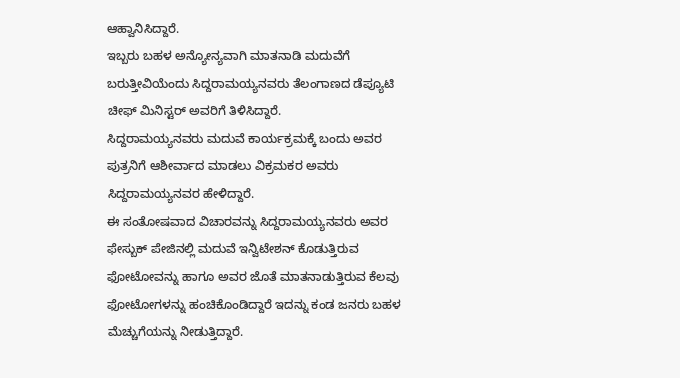ಆಹ್ವಾನಿಸಿದ್ದಾರೆ.
ಇಬ್ಬರು ಬಹಳ ಅನ್ಯೋನ್ಯವಾಗಿ ಮಾತನಾಡಿ ಮದುವೆಗೆ ಬರುತ್ತೀವಿಯೆಂದು ಸಿದ್ದರಾಮಯ್ಯನವರು ತೆಲಂಗಾಣದ ಡೆಪ್ಯೂಟಿ ಚೀಫ್ ಮಿನಿಸ್ಟರ್ ಅವರಿಗೆ ತಿಳಿಸಿದ್ದಾರೆ.
ಸಿದ್ದರಾಮಯ್ಯನವರು ಮದುವೆ ಕಾರ್ಯಕ್ರಮಕ್ಕೆ ಬಂದು ಅವರ ಪುತ್ರನಿಗೆ ಆಶೀರ್ವಾದ ಮಾಡಲು ವಿಕ್ರಮಕರ ಅವರು ಸಿದ್ದರಾಮಯ್ಯನವರ ಹೇಳಿದ್ದಾರೆ.
ಈ ಸಂತೋಷವಾದ ವಿಚಾರವನ್ನು ಸಿದ್ದರಾಮಯ್ಯನವರು ಅವರ ಫೇಸ್ಬುಕ್ ಪೇಜಿನಲ್ಲಿ ಮದುವೆ ಇನ್ವಿಟೇಶನ್ ಕೊಡುತ್ತಿರುವ ಫೋಟೋವನ್ನು ಹಾಗೂ ಅವರ ಜೊತೆ ಮಾತನಾಡುತ್ತಿರುವ ಕೆಲವು ಫೋಟೋಗಳನ್ನು ಹಂಚಿಕೊಂಡಿದ್ದಾರೆ ಇದನ್ನು ಕಂಡ ಜನರು ಬಹಳ ಮೆಚ್ಚುಗೆಯನ್ನು ನೀಡುತ್ತಿದ್ದಾರೆ.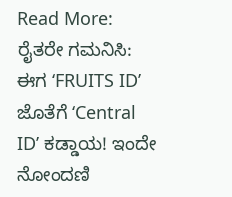Read More:
ರೈತರೇ ಗಮನಿಸಿ: ಈಗ ‘FRUITS ID’ ಜೊತೆಗೆ ‘Central ID’ ಕಡ್ಡಾಯ! ಇಂದೇ ನೋಂದಣಿ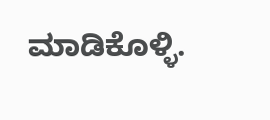ಮಾಡಿಕೊಳ್ಳಿ.